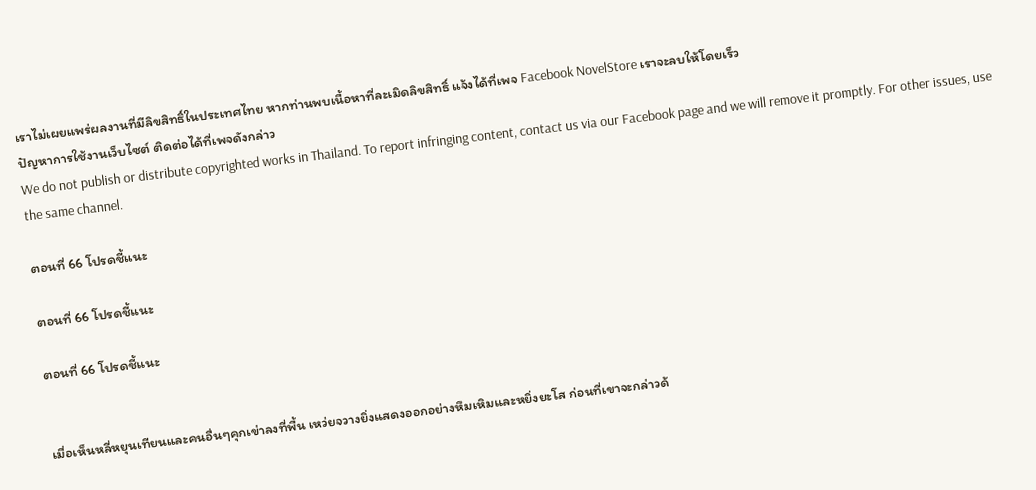เราไม่เผยแพร่ผลงานที่มีลิขสิทธิ์ในประเทศไทย หากท่านพบเนื้อหาที่ละเมิดลิขสิทธิ์ แจ้งได้ที่เพจ Facebook NovelStore เราจะลบให้โดยเร็ว
ปัญหาการใช้งานเว็บไซต์ ติดต่อได้ที่เพจดังกล่าว
We do not publish or distribute copyrighted works in Thailand. To report infringing content, contact us via our Facebook page and we will remove it promptly. For other issues, use the same channel.

ตอนที่ 66 โปรดชี้แนะ

ตอนที่ 66 โปรดชี้แนะ

ตอนที่ 66 โปรดชี้แนะ


เมื่อเห็นหลี่หยุนเทียนและคนอื่นๆคุกเข่าลงที่พื้น เหว่ยจวางยิ่งแสดงออกอย่างหึมเหิมและหยิ่งยะโส ก่อนที่เขาจะกล่าวด้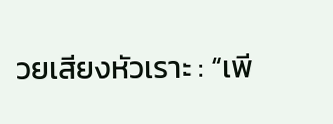วยเสียงหัวเราะ : “เพี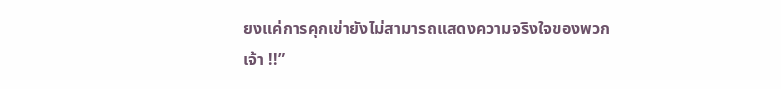ยงแค่การคุกเข่ายังไม่สามารถแสดงความจริงใจของพวกเจ้า !!”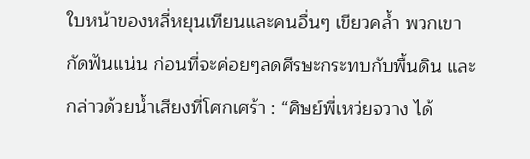ใบหน้าของหลี่หยุนเทียนและคนอื่นๆ เขียวคล้ำ พวกเขากัดฟันแน่น ก่อนที่จะค่อยๆลดศีรษะกระทบกับพื้นดิน และกล่าวด้วยน้ำเสียงที่โศกเศร้า : “ศิษย์พี่เหว่ยจวาง ได้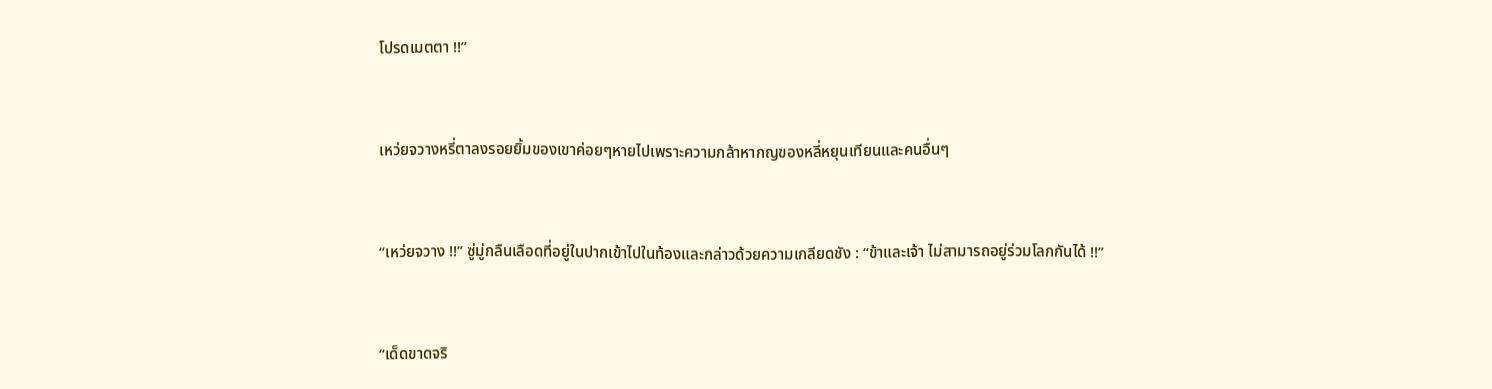โปรดเมตตา !!”



เหว่ยจวางหรี่ตาลงรอยยิ้มของเขาค่อยๆหายไปเพราะความกล้าหากญของหลี่หยุนเทียนและคนอื่นๆ



“เหว่ยจวาง !!” ซู่มู่กลืนเลือดที่อยู่ในปากเข้าไปในท้องและกล่าวด้วยความเกลียดชัง : “ข้าและเจ้า ไม่สามารถอยู่ร่วมโลกกันได้ !!”



“เด็ดขาดจริ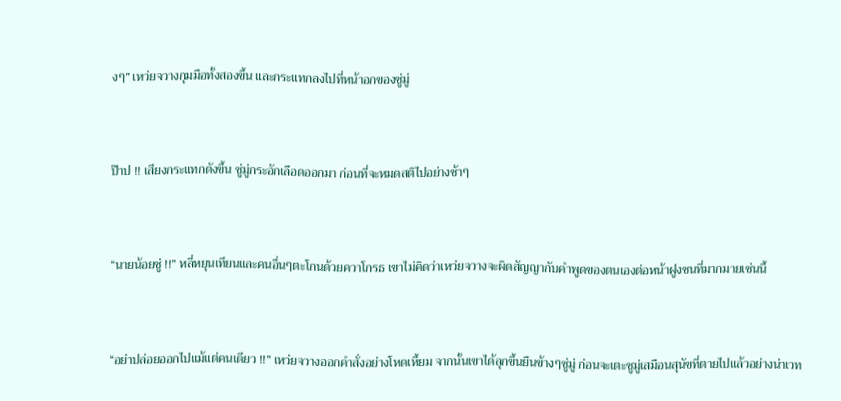งๆ” เหว่ยจวางกุมมือทั้งสองขึ้น และกระแทกลงไปที่หน้าอกของซู่มู่



ป๊าป !! เสียงกระแทกดังขึ้น ซู่มู่กระอักเลือดออกมา ก่อนที่จะหมดสติไปอย่างช้าๆ



“นายน้อยซู่ !!” หลี่หยุนเทียนและคนอื่นๆตะโกนด้วยควาโกรธ เขาไม่คิดว่าเหว่ยจวางจะผิดสัญญากับคำพูดของตนเองต่อหน้าฝูงชนที่มากมายเช่นนี้



“อย่าปล่อยออกไปแม้แต่คนเดียว !!” เหว่ยจวางออกคำสั่งอย่างโหดเหี้ยม จากนั้นเขาได้ลุกขึ้นยืนข้างๆซู่มู่ ก่อนจะเตะซูมู่เสมือนสุนัขที่ตายไปแล้วอย่างน่าเวท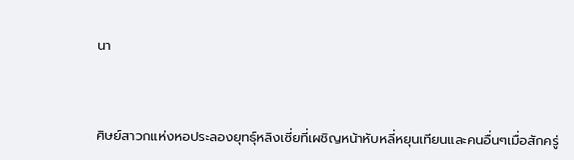นา



ศิษย์สาวกแห่งหอประลองยุทธุ์หลิงเซี่ยที่เผชิญหน้าหับหลี่หยุนเทียนและคนอื่นๆเมื่อสักครู่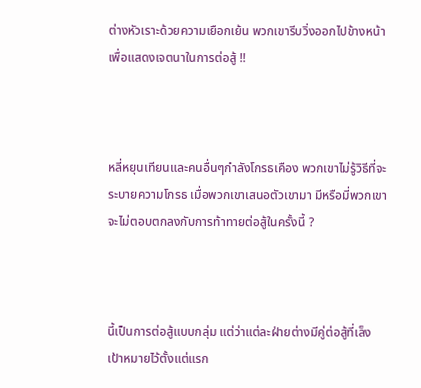ต่างหัวเราะด้วยความเยือกเย้น พวกเขารีบวิ่งออกไปข้างหน้า เพื่อแสดงเจตนาในการต่อสู้ !!



หลี่หยุนเทียนและคนอื่นๆกำลังโกรธเคือง พวกเขาไม่รู้วิธีที่จะระบายความโกรธ เมื่อพวกเขาเสนอตัวเขามา มีหรือมี่พวกเขาจะไม่ตอบตกลงกับการท้าทายต่อสู้ในครั้งนี้ ?



นี้เป็นการต่อสู้แบบกลุ่ม แต่ว่าแต่ละฝ่ายต่างมีคู่ต่อสู้ที่เล็งเป้าหมายไว้ตั้งแต่แรก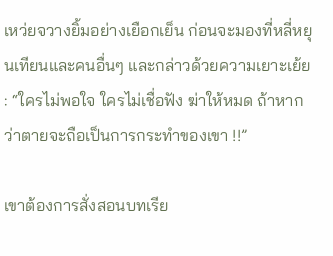เหว่ยจวางยิ้มอย่างเยือกเย็น ก่อนจะมองที่หลี่หยุนเทียนและคนอื่นๆ และกล่าวด้วยความเยาะเย้ย : “ใครไม่พอใจ ใครไม่เชื่อฟัง ฆ่าให้หมด ถ้าหากว่าตายจะถือเป็นการกระทำของเขา !!”

เขาต้องการสั่งสอนบทเรีย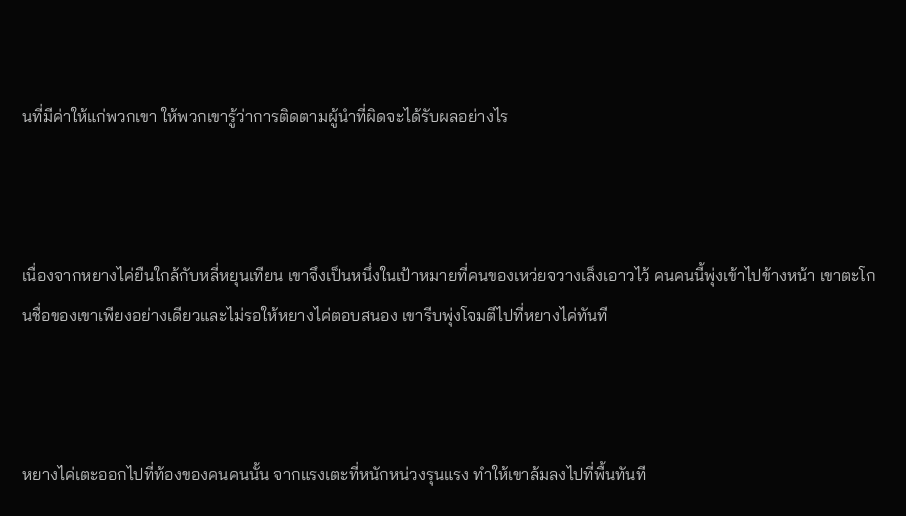นที่มีค่าให้แก่พวกเขา ให้พวกเขารู้ว่าการติดตามผู้นำที่ผิดจะได้รับผลอย่างไร



เนื่องจากหยางไค่ยืนใกล้กับหลี่หยุนเทียน เขาจึงเป็นหนึ่งในเป้าหมายที่คนของเหว่ยจวางเล็งเอาวไว้ คนคนนี้พุ่งเข้าไปข้างหน้า เขาตะโกนชื่อของเขาเพียงอย่างเดียวและไม่รอให้หยางไค่ตอบสนอง เขารีบพุ่งโจมตีไปที่หยางไค่ทันที



หยางไค่เตะออกไปที่ท้องของคนคนนั้น จากแรงเตะที่หนักหน่วงรุนแรง ทำให้เขาล้มลงไปที่พื้นทันที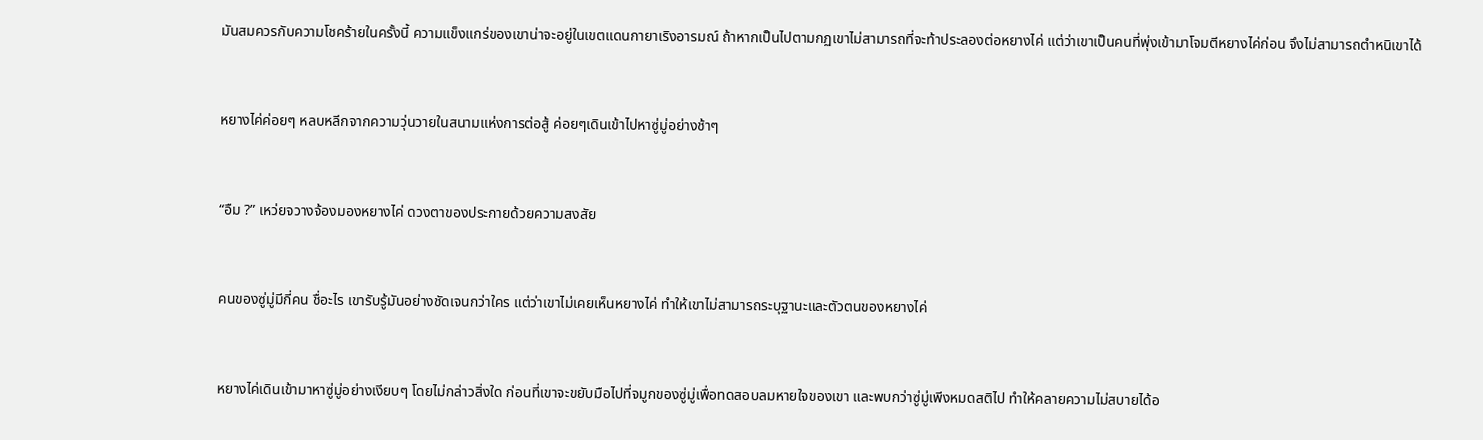มันสมควรกับความโชคร้ายในครั้งนี้ ความแข็งแกร่ของเขาน่าจะอยู่ในเขตแดนกายาเริงอารมณ์ ถ้าหากเป็นไปตามกฏเขาไม่สามารถที่จะท้าประลองต่อหยางไค่ แต่ว่าเขาเป็นคนที่พุ่งเข้ามาโจมตีหยางไค่ก่อน จึงไม่สามารถตำหนิเขาได้



หยางไค่ค่อยๆ หลบหลีกจากความวุ่นวายในสนามแห่งการต่อสู้ ค่อยๆเดินเข้าไปหาซู่มู่อย่างช้าๆ



“อืม ?” เหว่ยจวางจ้องมองหยางไค่ ดวงตาของประกายด้วยความสงสัย



คนของซู่มู่มีกี่คน ชื่อะไร เขารับรู้มันอย่างชัดเจนกว่าใคร แต่ว่าเขาไม่เคยเห็นหยางไค่ ทำให้เขาไม่สามารถระบุฐานะและตัวตนของหยางไค่



หยางไค่เดินเข้ามาหาซู่มู่อย่างเงียบๆ โดยไม่กล่าวสิ่งใด ก่อนที่เขาจะขยับมือไปที่จมูกของซู่มู่เพื่อทดสอบลมหายใจของเขา และพบกว่าซู่มู่เพีงหมดสติไป ทำให้คลายความไม่สบายได้อ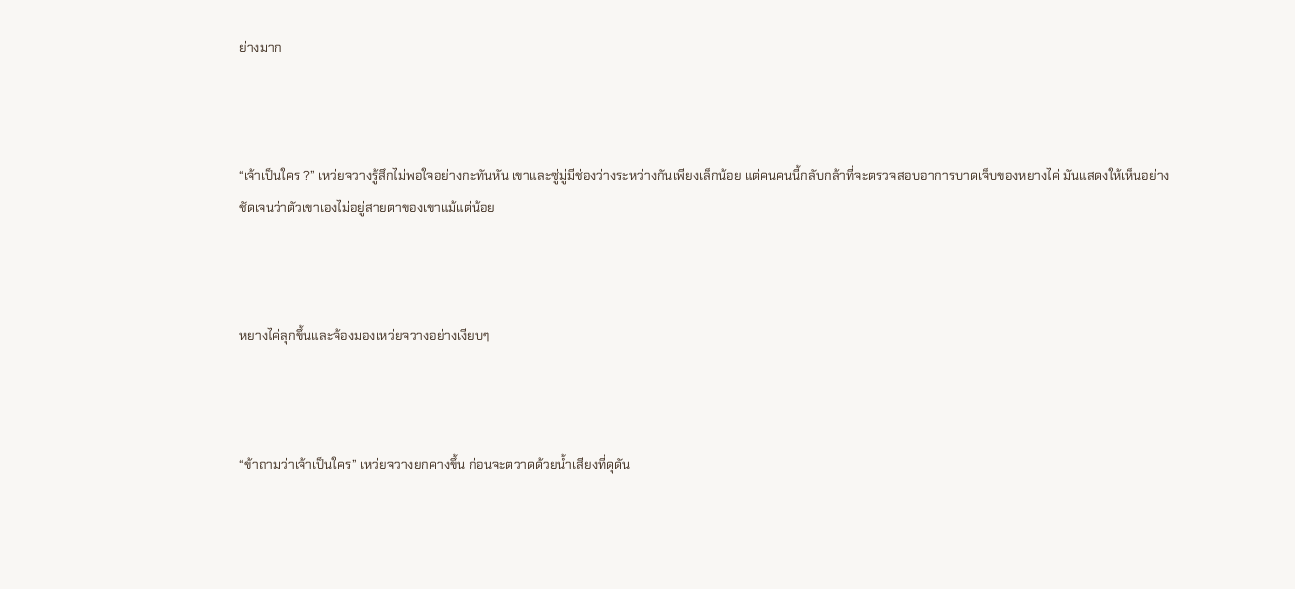ย่างมาก



“เจ้าเป็นใคร ?” เหว่ยจวางรู้สึกไม่พอใจอย่างกะทันหัน เขาและซู่มู่มีช่องว่างระหว่างกันเพียงเล็กน้อย แต่คนคนนี้กลับกล้าที่จะตรวจสอบอาการบาดเจ็บของหยางไค่ มันแสดงให้เห็นอย่างชัดเจนว่าตัวเขาเองไม่อยู่สายตาของเขาแม้แต่น้อย



หยางไค่ลุกขึ้นและจ้องมองเหว่ยจวางอย่างเงียบๆ



“ข้าถามว่าเจ้าเป็นใคร” เหว่ยจวางยกคางขึ้น ก่อนจะตวาดด้วยน้ำเสียงที่ดุดัน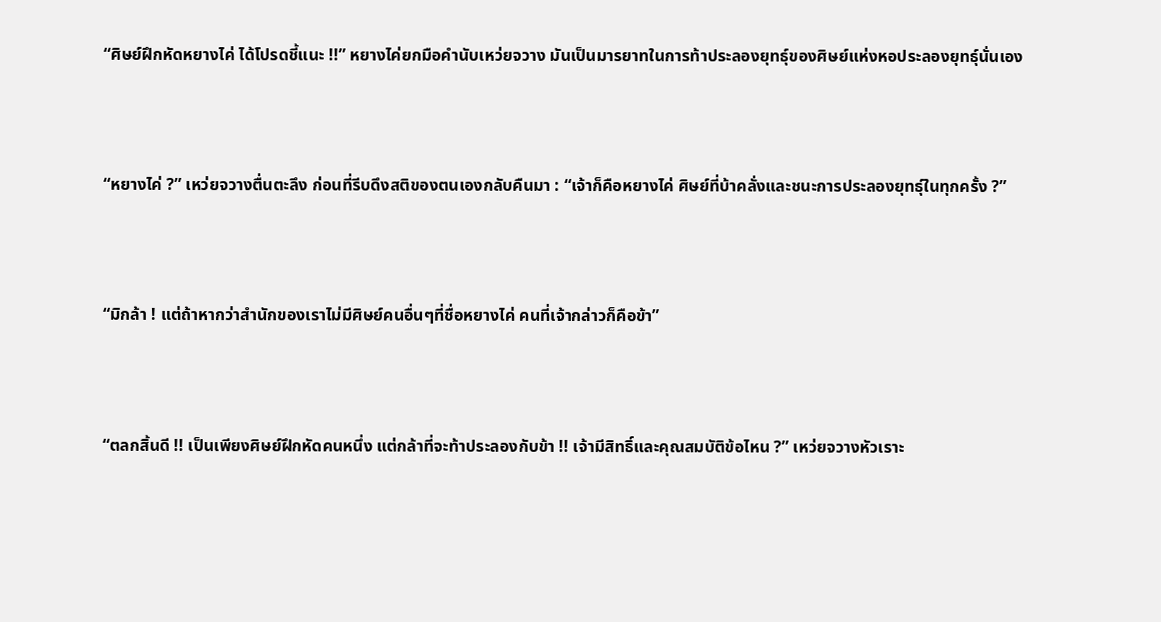“ศิษย์ฝึกหัดหยางไค่ ได้โปรดชี้แนะ !!” หยางไค่ยกมือคำนับเหว่ยจวาง มันเป็นมารยาทในการท้าประลองยุทธุ์ของศิษย์แห่งหอประลองยุทธุ์นั่นเอง



“หยางไค่ ?” เหว่ยจวางตื่นตะลึง ก่อนที่รีบดึงสติของตนเองกลับคืนมา : “เจ้าก็คือหยางไค่ ศิษย์ที่บ้าคลั่งและชนะการประลองยุทธุ์ในทุกครั้ง ?”



“มิกล้า ! แต่ถ้าหากว่าสำนักของเราไม่มีศิษย์คนอื่นๆที่ชื่อหยางไค่ คนที่เจ้ากล่าวก็คือข้า”



“ตลกสิ้นดี !! เป็นเพียงศิษย์ฝึกหัดคนหนึ่ง แต่กล้าที่จะท้าประลองกับข้า !! เจ้ามีสิทธิ์และคุณสมบัติข้อไหน ?” เหว่ยจวางหัวเราะ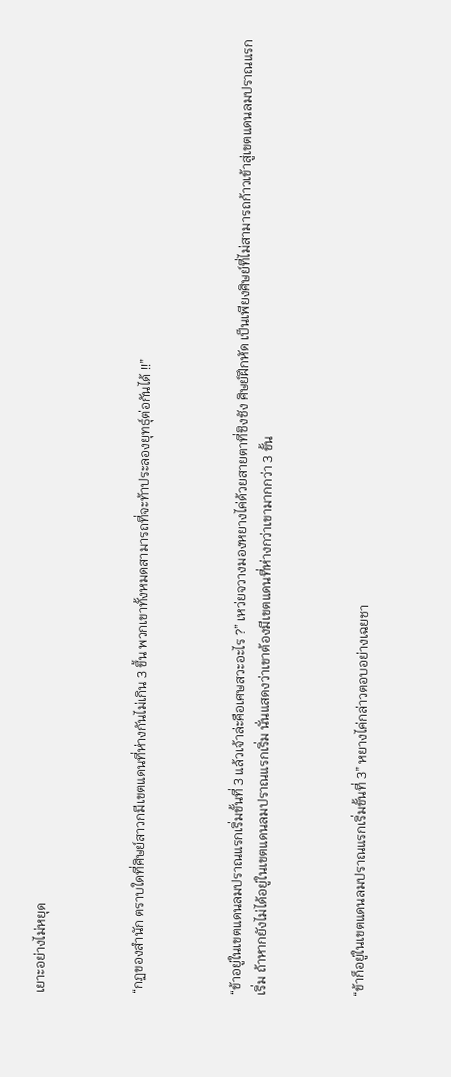เยาะอย่างไม่หยุด



“กฏของสำนัก ตราบใดที่ศิษย์สาวกมีเขตแดนที่ห่างกันไม่เกิน 3 ขึ้น พวกเขาทั้งหมดสามารถที่จะท้าประลองยุทธุ์ต่อกันได้ !!”



“ข้าอยู่ในเขตแดนลมปราณแรกเริ่มขั้นที่ 3 แล้วเจ้าล่ะคือเศษสวะอะไร ?” เหว่ยจวางมองหยางไค่ด้วยสายตาที่ชิงชัง ศิษย์ฝึกหัด เป็นเพียงศิษย์ที่ไม่สามารถก้าวเข้าสู่เขตแดนลมปราณแรกเริ่ม ถ้าหากยังไม่ได้อยู่ในเขตแดนลมปราณแรกเริ่ม นั่นแสดงว่าเขาต้องมีเขตแดนที่ห่างกว่าเขามากกว่า 3 ขั้น



“ข้าก็อยู่ในเขตแดนลมปราณแรกเริ่มขั้นที่ 3” หยางไค่กล่าวตอบอย่างเฉยชา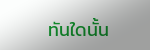ทันใดนั้น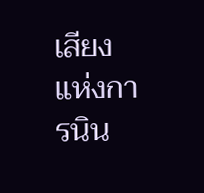เสียงแห่งการนิน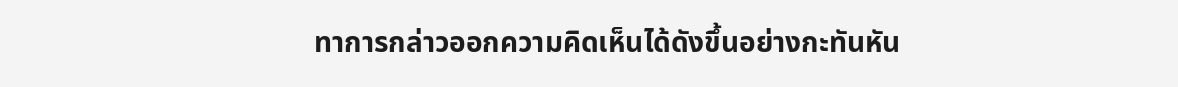ทาการกล่าวออกความคิดเห็นได้ดังขึ้นอย่างกะทันหัน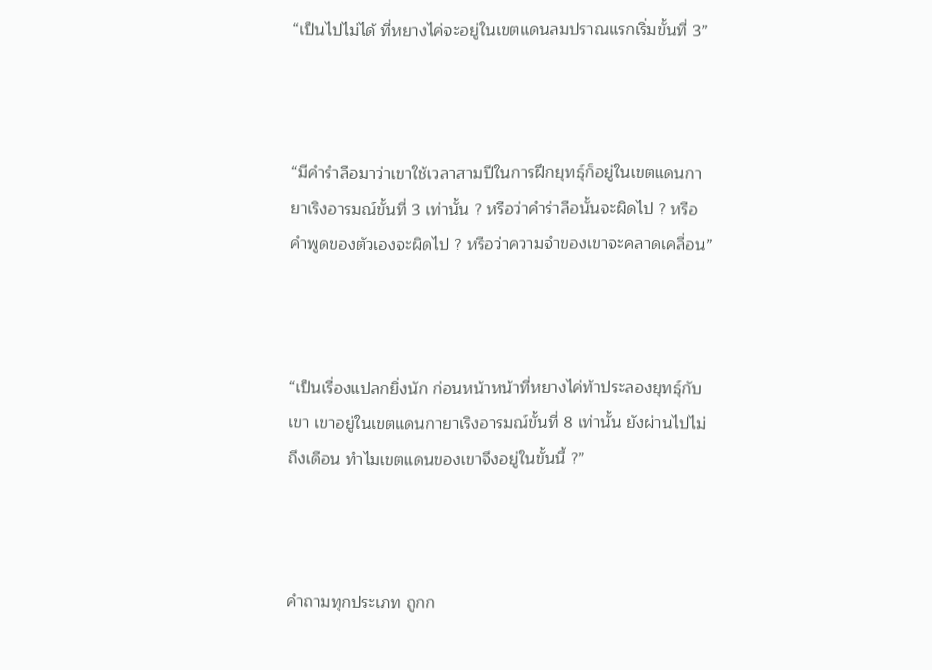“เป็นไปไม่ได้ ที่หยางไค่จะอยู่ในเขตแดนลมปราณแรกเริ่มขั้นที่ 3”



“มีคำรำลือมาว่าเขาใช้เวลาสามปีในการฝึกยุทธุ์ก็อยู่ในเขตแดนกายาเริงอารมณ์ขั้นที่ 3 เท่านั้น ? หรือว่าคำร่าลือนั้นจะผิดไป ? หรือคำพูดของตัวเองจะผิดไป ? หรือว่าความจำของเขาจะคลาดเคลื่อน”



“เป็นเรื่องแปลกยิ่งนัก ก่อนหน้าหน้าที่หยางไค่ท้าประลองยุทธุ์กับเขา เขาอยู่ในเขตแดนกายาเริงอารมณ์ขั้นที่ 8 เท่านั้น ยังผ่านไปไม่ถึงเดือน ทำไมเขตแดนของเขาจึงอยู่ในขั้นนี้ ?”



คำถามทุกประเภท ถูกก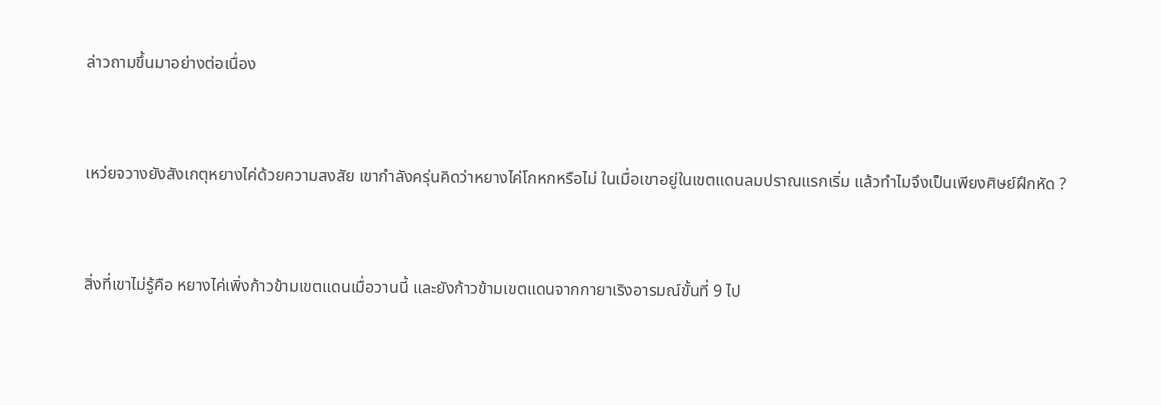ล่าวถามขึ้นมาอย่างต่อเนื่อง



เหว่ยจวางยังสังเกตุหยางไค่ด้วยความสงสัย เขากำลังครุ่นคิดว่าหยางไค่โกหกหรือไม่ ในเมื่อเขาอยู่ในเขตแดนลมปราณแรกเริ่ม แล้วทำไมจึงเป็นเพียงศิษย์ฝึกหัด ?



สิ่งที่เขาไม่รู้คือ หยางไค่เพิ่งก้าวข้ามเขตแดนเมื่อวานนี้ และยังก้าวข้ามเขตแดนจากกายาเริงอารมณ์ขั้นที่ 9 ไป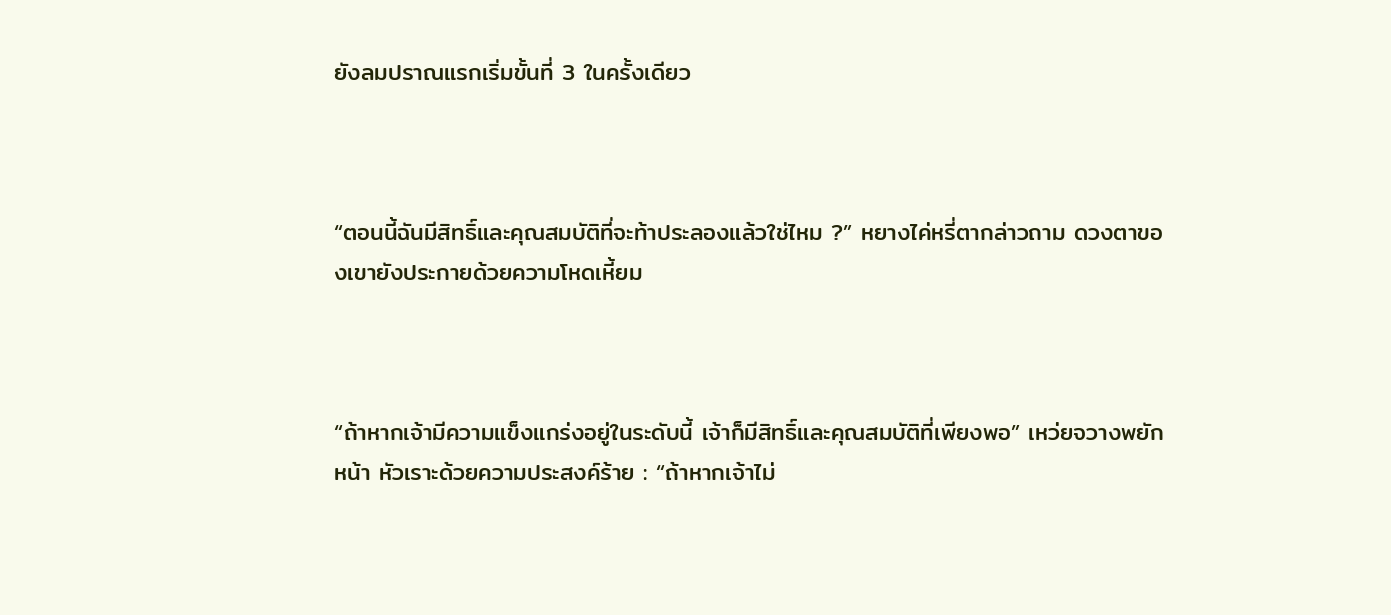ยังลมปราณแรกเริ่มขั้นที่ 3 ในครั้งเดียว



“ตอนนี้ฉันมีสิทธิ์และคุณสมบัติที่จะท้าประลองแล้วใช่ไหม ?” หยางไค่หรี่ตากล่าวถาม ดวงตาของเขายังประกายด้วยความโหดเหี้ยม



“ถ้าหากเจ้ามีความแข็งแกร่งอยู่ในระดับนี้ เจ้าก็มีสิทธิ์และคุณสมบัติที่เพียงพอ” เหว่ยจวางพยักหน้า หัวเราะด้วยความประสงค์ร้าย : “ถ้าหากเจ้าไม่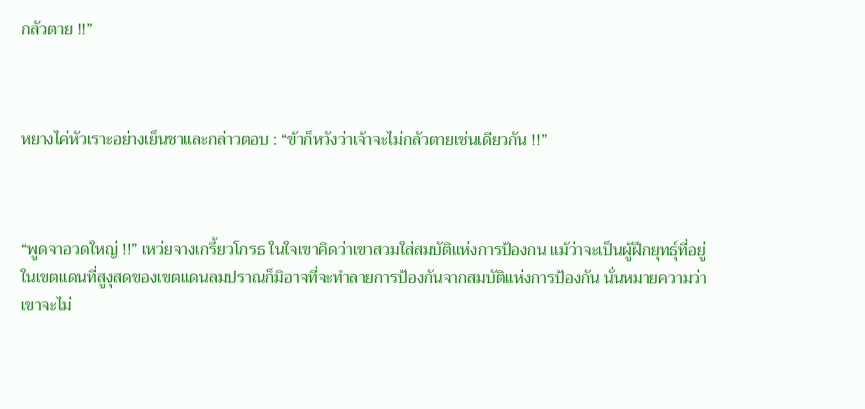กลัวตาย !!”



หยางไค่หัวเราะอย่างเย็นชาและกล่าวตอบ : “ข้าก็หวังว่าเจ้าจะไม่กลัวตายเช่นเดียวกัน !!”



“พูดจาอวดใหญ่ !!” เหว่ยจางเกรี้ยวโกรธ ในใจเขาคิดว่าเขาสวมใส่สมบัติแห่งการป้องกน แม้ว่าจะเป็นผู้ฝึกยุทธุ์ที่อยู่ในเขตแดนที่สูงุสดของเขตแดนลมปราณก็มิอาจที่จะทำลายการป้องกันจากสมบัติแห่งการป้องกัน นั่นหมายความว่าเขาจะไม่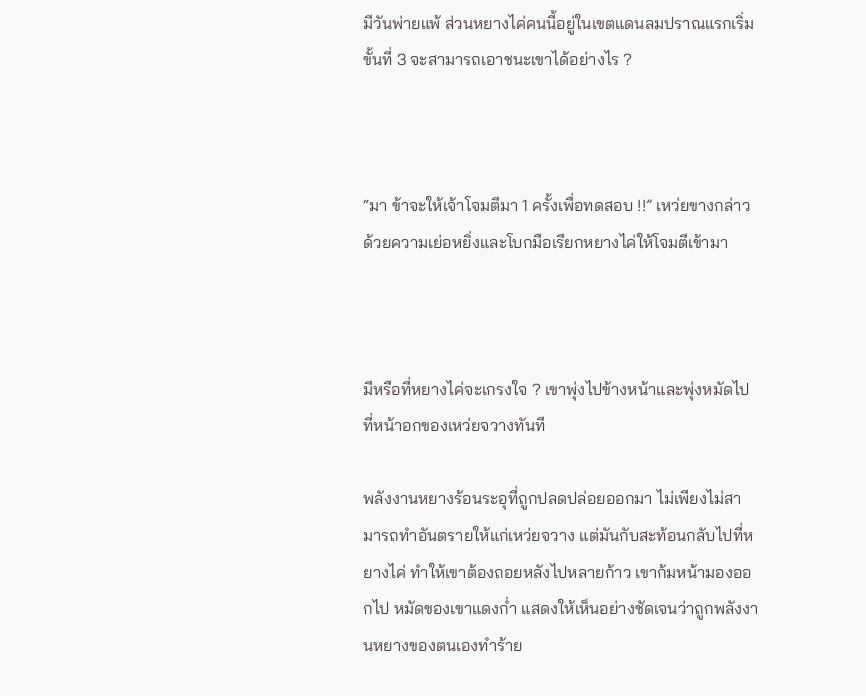มีวันพ่ายแพ้ ส่วนหยางไค่คนนี้อยู่ในเขตแดนลมปราณแรกเริ่มขั้นที่ 3 จะสามารถเอาชนะเขาได้อย่างไร ?



“มา ข้าจะให้เจ้าโจมตีมา 1 ครั้งเพื่อทดสอบ !!” เหว่ยขางกล่าวด้วยความเย่อหยิ่งและโบกมือเรียกหยางไค่ให้โจมตีเข้ามา



มีหรือที่หยางไค่จะเกรงใจ ? เขาพุ่งไปข้างหน้าและพุ่งหมัดไปที่หน้าอกของเหว่ยจวางทันที

พลังงานหยางร้อนระอุที่ถูกปลดปล่อยออกมา ไม่เพียงไม่สามารถทำอันตรายให้แก่เหว่ยจวาง แต่มันกับสะท้อนกลับไปที่หยางไค่ ทำให้เขาต้องถอยหลังไปหลายก้าว เขาก้มหน้ามองออกไป หมัดของเขาแดงก่ำ แสดงให้เห็นอย่างชัดเจนว่าถูกพลังงานหยางของตนเองทำร้าย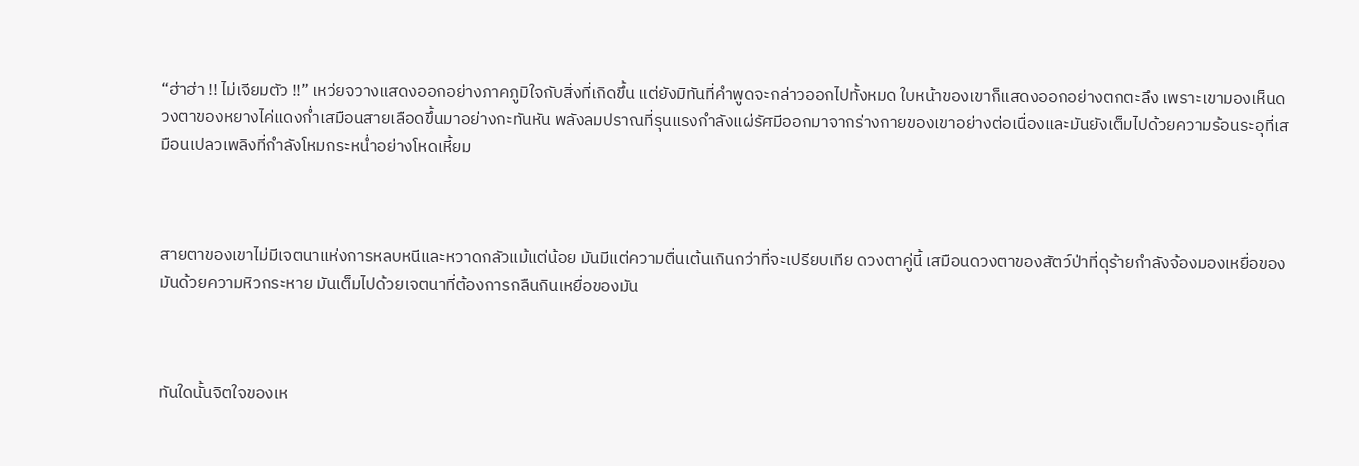“ฮ่าฮ่า !! ไม่เจียมตัว !!” เหว่ยจวางแสดงออกอย่างภาคภูมิใจกับสิ่งที่เกิดขึ้น แต่ยังมิทันที่คำพูดจะกล่าวออกไปทั้งหมด ใบหน้าของเขาก็แสดงออกอย่างตกตะลึง เพราะเขามองเห็นดวงตาของหยางไค่แดงก่ำเสมือนสายเลือดขึ้นมาอย่างกะทันหัน พลังลมปราณที่รุนแรงกำลังแผ่รัศมีออกมาจากร่างกายของเขาอย่างต่อเนื่องและมันยังเต็มไปด้วยความร้อนระอุที่เสมือนเปลวเพลิงที่กำลังโหมกระหน่ำอย่างโหดเหี้ยม



สายตาของเขาไม่มีเจตนาแห่งการหลบหนีและหวาดกลัวแม้แต่น้อย มันมีแต่ความตื่นเต้นเกินกว่าที่จะเปรียบเทีย ดวงตาคู่นี้ เสมือนดวงตาของสัตว์ป่าที่ดุร้ายกำลังจ้องมองเหยื่อของมันด้วยความหิวกระหาย มันเต็มไปด้วยเจตนาที่ต้องการกลืนกินเหยื่อของมัน



ทันใดนั้นจิตใจของเห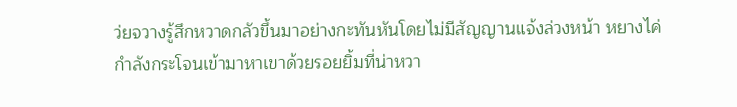ว่ยจวางรู้สึกหวาดกลัวขึ้นมาอย่างกะทันหันโดยไม่มีสัญญานแจ้งล่วงหน้า หยางไค่กำลังกระโจนเข้ามาหาเขาด้วยรอยยิ้มที่น่าหวา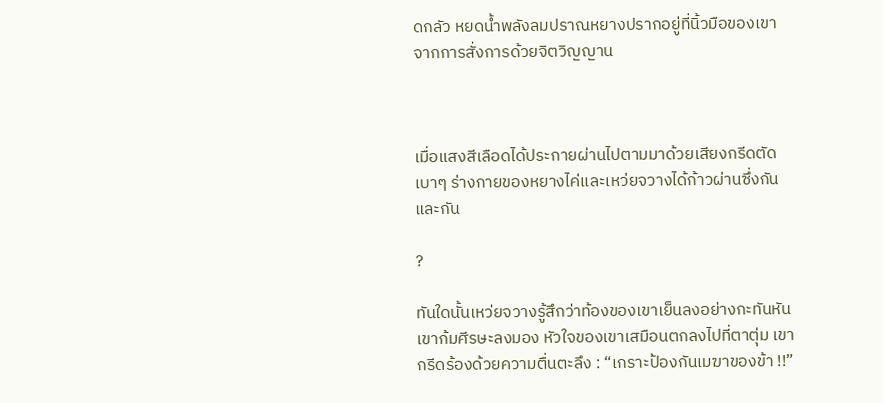ดกลัว หยดน้ำพลังลมปราณหยางปรากอยู่ที่นิ้วมือของเขา จากการสั่งการด้วยจิตวิญญาน



เมื่อแสงสีเลือดได้ประกายผ่านไปตามมาด้วยเสียงกรีดตัดเบาๆ ร่างกายของหยางไค่และเหว่ยจวางได้ก้าวผ่านซึ่งกันและกัน

?

ทันใดนั้นเหว่ยจวางรู้สึกว่าท้องของเขาเย็นลงอย่างกะทันหัน เขาก้มศีรษะลงมอง หัวใจของเขาเสมือนตกลงไปที่ตาตุ่ม เขากรีดร้องด้วยความตื่นตะลึง : “เกราะป้องกันเมฆาของข้า !!”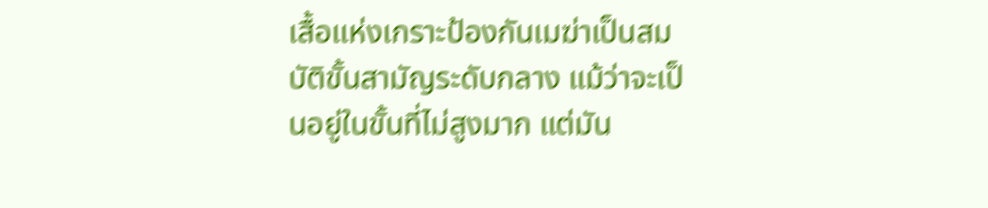เสื้อแห่งเกราะป้องกันเมฆ่าเป็นสมบัติขั้นสามัญระดับกลาง แม้ว่าจะเป็นอยู่ในขั้นที่ไม่สูงมาก แต่มัน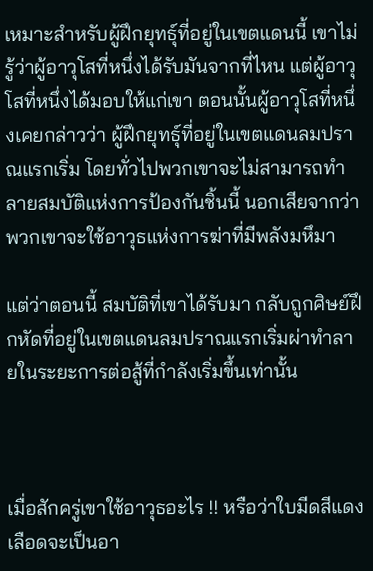เหมาะสำหรับผู้ฝึกยุทธุ์ที่อยู่ในเขตแดนนี้ เขาไม่รู้ว่าผู้อาวุโสที่หนึ่งได้รับมันจากที่ไหน แต่ผู้อาวุโสที่หนึ่งได้มอบให้แก่เขา ตอนนั้นผู้อาวุโสที่หนึ่งเคยกล่าวว่า ผู้ฝึกยุทธุ์ที่อยู่ในเขตแดนลมปราณแรกเริ่ม โดยทั่วไปพวกเขาจะไม่สามารถทำลายสมบัติแห่งการป้องกันชิ้นนี้ นอกเสียจากว่าพวกเขาจะใช้อาวุธแห่งการฆ่าที่มีพลังมหึมา

แต่ว่าตอนนี้ สมบัติที่เขาได้รับมา กลับถูกศิษย์ฝึกหัดที่อยู่ในเขตแดนลมปราณแรกเริ่มผ่าทำลายในระยะการต่อสู้ที่กำลังเริ่มขึ้นเท่านั้น



เมื่อสักครู่เขาใช้อาวุธอะไร !! หรือว่าใบมีดสีแดงเลือดจะเป็นอา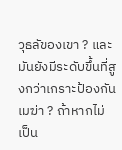วุธลัของเขา ? และมันยังมีระดับขึ้นที่สูงกว่าเกราะป้องกันเมฆ่า ? ถ้าหากไม่เป็น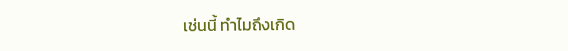เช่นนี้ ทำไมถึงเกิด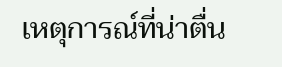เหตุการณ์ที่น่าตื่น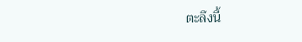ตะลึงนี้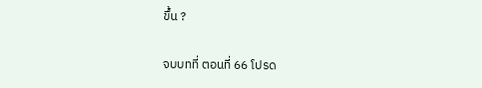ขึ้น ?

จบบทที่ ตอนที่ 66 โปรด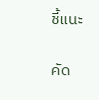ชี้แนะ

คัด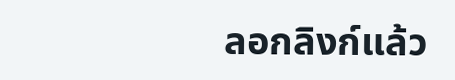ลอกลิงก์แล้ว